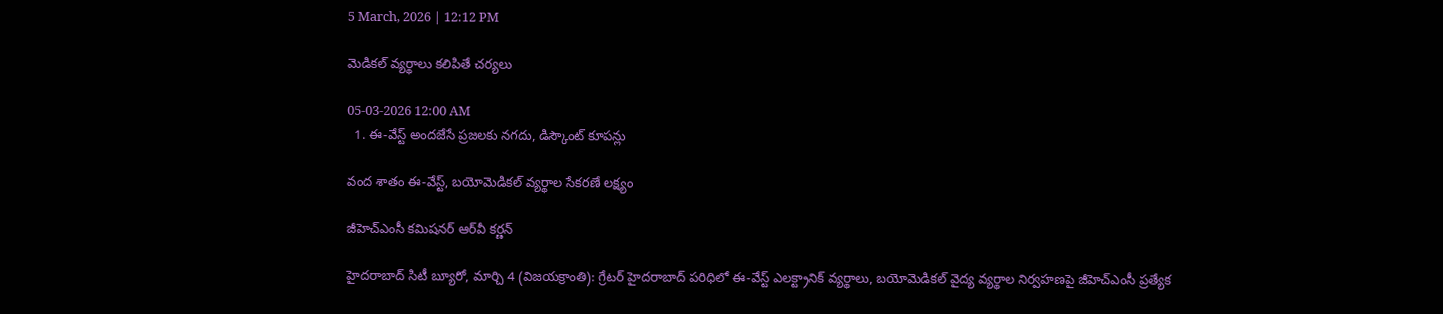5 March, 2026 | 12:12 PM

మెడికల్ వ్యర్థాలు కలిపితే చర్యలు

05-03-2026 12:00 AM
  1. ఈ-వేస్ట్ అందజేసే ప్రజలకు నగదు, డిస్కౌంట్ కూపన్లు

వంద శాతం ఈ-వేస్ట్, బయోమెడికల్ వ్యర్థాల సేకరణే లక్ష్యం

జీహెచ్‌ఎంసీ కమిషనర్ ఆర్‌వీ కర్ణన్

హైదరాబాద్ సిటీ బ్యూరో, మార్చి 4 (విజయక్రాంతి): గ్రేటర్ హైదరాబాద్ పరిధిలో ఈ-వేస్ట్ ఎలక్ట్రానిక్ వ్యర్థాలు, బయోమెడికల్ వైద్య వ్యర్థాల నిర్వహణపై జీహెచ్‌ఎంసీ ప్రత్యేక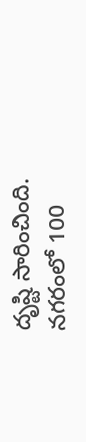దృష్టి సారించింది. నగరంలో 100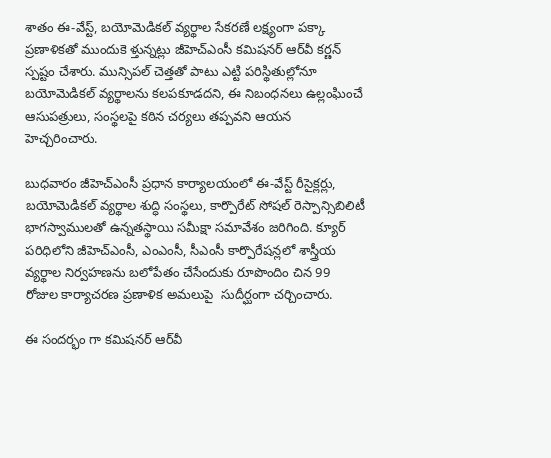శాతం ఈ-వేస్ట్, బయోమెడికల్ వ్యర్థాల సేకరణే లక్ష్యంగా పక్కా ప్రణాళికతో ముందుకె ళ్తున్నట్లు జీహెచ్‌ఎంసీ కమిషనర్ ఆర్‌వీ కర్ణన్ స్పష్టం చేశారు. మున్సిపల్ చెత్తతో పాటు ఎట్టి పరిస్థితుల్లోనూ బయోమెడికల్ వ్యర్థాలను కలపకూడదని, ఈ నిబంధనలు ఉల్లంఘించే ఆసుపత్రులు, సంస్థలపై కఠిన చర్యలు తప్పవని ఆయన   హెచ్చరించారు.

బుధవారం జీహెచ్‌ఎంసీ ప్రధాన కార్యాలయంలో ఈ-వేస్ట్ రీసైక్లర్లు, బయోమెడికల్ వ్యర్థాల శుద్ధి సంస్థలు, కార్పొరేట్ సోషల్ రెస్పాన్సిబిలిటీ భాగస్వాములతో ఉన్నతస్థాయి సమీక్షా సమావేశం జరిగింది. క్యూర్ పరిధిలోని జీహెచ్‌ఎంసీ, ఎంఎంసీ, సీఎంసీ కార్పొరేషన్లలో శాస్త్రీయ వ్యర్థాల నిర్వహణను బలోపేతం చేసేందుకు రూపొందిం చిన 99 రోజుల కార్యాచరణ ప్రణాళిక అమలుపై  సుదీర్ఘంగా చర్చించారు.

ఈ సందర్భం గా కమిషనర్ ఆర్‌వీ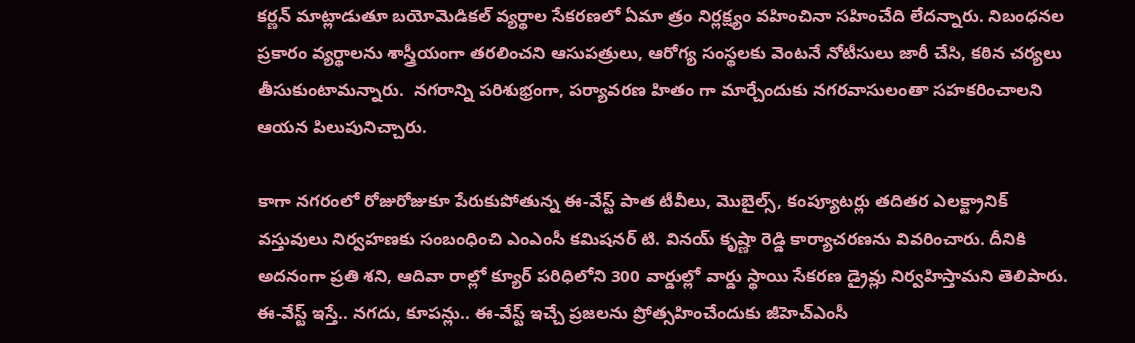కర్ణన్ మాట్లాడుతూ బయోమెడికల్ వ్యర్థాల సేకరణలో ఏమా త్రం నిర్లక్ష్యం వహించినా సహించేది లేదన్నారు. నిబంధనల ప్రకారం వ్యర్థాలను శాస్త్రీయంగా తరలించని ఆసుపత్రులు, ఆరోగ్య సంస్థలకు వెంటనే నోటీసులు జారీ చేసి, కఠిన చర్యలు తీసుకుంటామన్నారు.  నగరాన్ని పరిశుభ్రంగా, పర్యావరణ హితం గా మార్చేందుకు నగరవాసులంతా సహకరించాలని ఆయన పిలుపునిచ్చారు.

కాగా నగరంలో రోజురోజుకూ పేరుకుపోతున్న ఈ-వేస్ట్ పాత టీవీలు, మొబైల్స్, కంప్యూటర్లు తదితర ఎలక్ట్రానిక్ వస్తువులు నిర్వహణకు సంబంధించి ఎంఎంసీ కమిషనర్ టి. వినయ్ కృష్ణా రెడ్డి కార్యాచరణను వివరించారు. దీనికి అదనంగా ప్రతి శని, ఆదివా రాల్లో క్యూర్ పరిధిలోని 300 వార్డుల్లో వార్డు స్థాయి సేకరణ డ్రైవ్లు నిర్వహిస్తామని తెలిపారు. ఈ-వేస్ట్ ఇస్తే.. నగదు, కూపన్లు.. ఈ-వేస్ట్ ఇచ్చే ప్రజలను ప్రోత్సహించేందుకు జీహెచ్‌ఎంసీ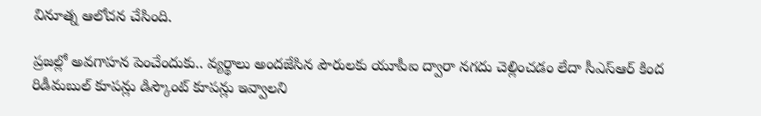వినూత్న ఆలోచన చేసింది.

ప్రజల్లో అవగాహన పెంచేందుకు.. వ్యర్థాలు అందజేసిన పౌరులకు యూపీఐ ద్వారా నగదు చెల్లించడం లేదా సీఎస్‌ఆర్ కింద రిడీమబుల్ కూపన్లు డిస్కౌంట్ కూపన్లు ఇవ్వాలని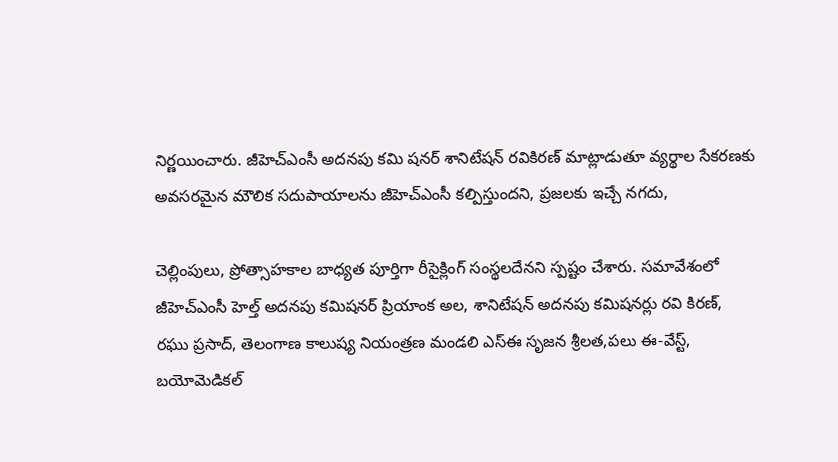నిర్ణయించారు. జీహెచ్‌ఎంసీ అదనపు కమి షనర్ శానిటేషన్ రవికిరణ్ మాట్లాడుతూ వ్యర్థాల సేకరణకు అవసరమైన మౌలిక సదుపాయాలను జీహెచ్‌ఎంసీ కల్పిస్తుందని, ప్రజలకు ఇచ్చే నగదు,

చెల్లింపులు, ప్రోత్సాహకాల బాధ్యత పూర్తిగా రీసైక్లింగ్ సంస్థలదేనని స్పష్టం చేశారు. సమావేశంలో జీహెచ్‌ఎంసీ హెల్త్ అదనపు కమిషనర్ ప్రియాంక అల, శానిటేషన్ అదనపు కమిషనర్లు రవి కిరణ్, రఘు ప్రసాద్, తెలంగాణ కాలుష్య నియంత్రణ మండలి ఎస్‌ఈ సృజన శ్రీలత,పలు ఈ-వేస్ట్, బయోమెడికల్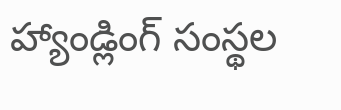హ్యాండ్లింగ్ సంస్థల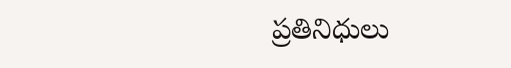ప్రతినిధులు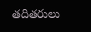తదితరులు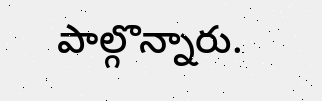పాల్గొన్నారు.